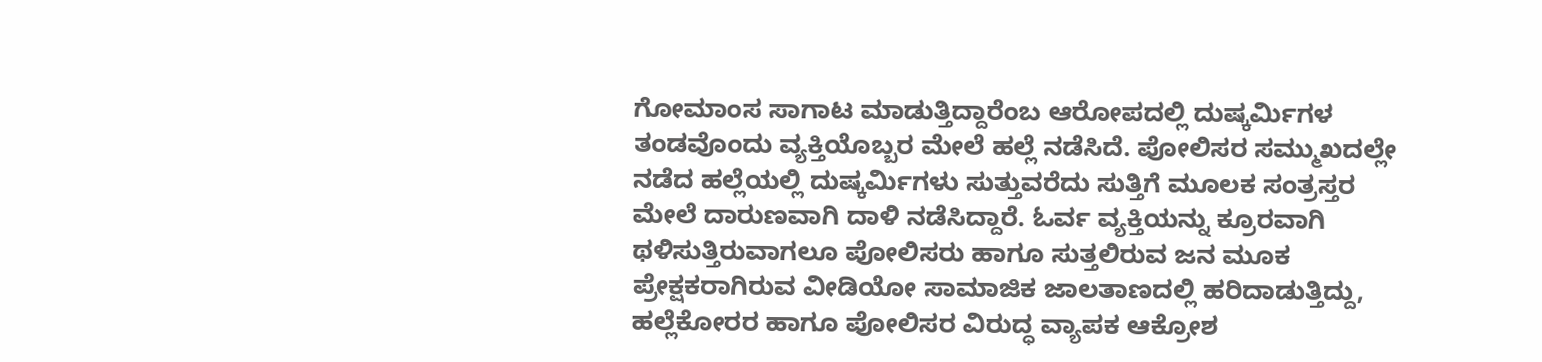ಗೋಮಾಂಸ ಸಾಗಾಟ ಮಾಡುತ್ತಿದ್ದಾರೆಂಬ ಆರೋಪದಲ್ಲಿ ದುಷ್ಕರ್ಮಿಗಳ ತಂಡವೊಂದು ವ್ಯಕ್ತಿಯೊಬ್ಬರ ಮೇಲೆ ಹಲ್ಲೆ ನಡೆಸಿದೆ. ಪೋಲಿಸರ ಸಮ್ಮುಖದಲ್ಲೇ ನಡೆದ ಹಲ್ಲೆಯಲ್ಲಿ ದುಷ್ಕರ್ಮಿಗಳು ಸುತ್ತುವರೆದು ಸುತ್ತಿಗೆ ಮೂಲಕ ಸಂತ್ರಸ್ತರ ಮೇಲೆ ದಾರುಣವಾಗಿ ದಾಳಿ ನಡೆಸಿದ್ದಾರೆ. ಓರ್ವ ವ್ಯಕ್ತಿಯನ್ನು ಕ್ರೂರವಾಗಿ ಥಳಿಸುತ್ತಿರುವಾಗಲೂ ಪೋಲಿಸರು ಹಾಗೂ ಸುತ್ತಲಿರುವ ಜನ ಮೂಕ ಪ್ರೇಕ್ಷಕರಾಗಿರುವ ವೀಡಿಯೋ ಸಾಮಾಜಿಕ ಜಾಲತಾಣದಲ್ಲಿ ಹರಿದಾಡುತ್ತಿದ್ದು, ಹಲ್ಲೆಕೋರರ ಹಾಗೂ ಪೋಲಿಸರ ವಿರುದ್ಧ ವ್ಯಾಪಕ ಆಕ್ರೋಶ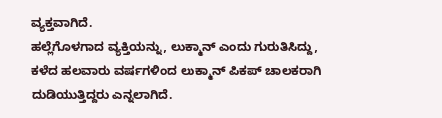ವ್ಯಕ್ತವಾಗಿದೆ.
ಹಲ್ಲೆಗೊಳಗಾದ ವ್ಯಕ್ತಿಯನ್ನು, ಲುಕ್ಮಾನ್ ಎಂದು ಗುರುತಿಸಿದ್ದು, ಕಳೆದ ಹಲವಾರು ವರ್ಷಗಳಿಂದ ಲುಕ್ಮಾನ್ ಪಿಕಪ್ ಚಾಲಕರಾಗಿ ದುಡಿಯುತ್ತಿದ್ದರು ಎನ್ನಲಾಗಿದೆ.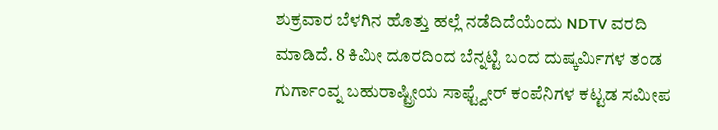ಶುಕ್ರವಾರ ಬೆಳಗಿನ ಹೊತ್ತು ಹಲ್ಲೆ ನಡೆದಿದೆಯೆಂದು NDTV ವರದಿ ಮಾಡಿದೆ. 8 ಕಿಮೀ ದೂರದಿಂದ ಬೆನ್ನಟ್ಟಿ ಬಂದ ದುಷ್ಕರ್ಮಿಗಳ ತಂಡ ಗುರ್ಗಾಂವ್ನ ಬಹುರಾಷ್ಟ್ರೀಯ ಸಾಫ್ಟ್ವೇರ್ ಕಂಪೆನಿಗಳ ಕಟ್ಟಡ ಸಮೀಪ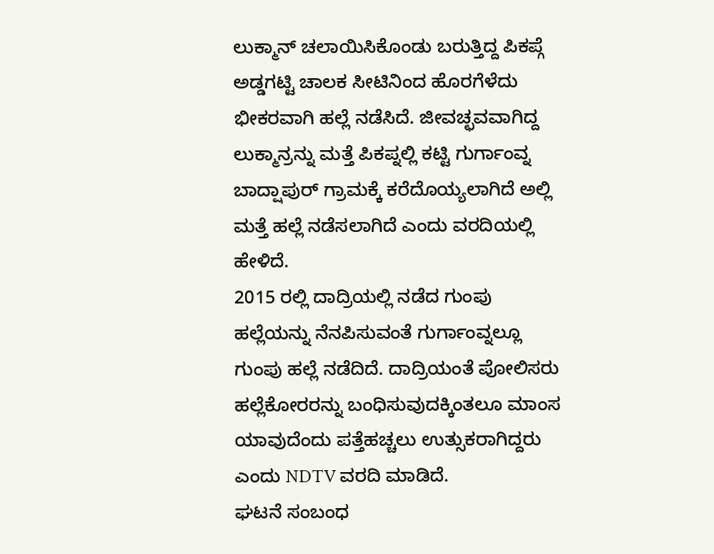ಲುಕ್ಮಾನ್ ಚಲಾಯಿಸಿಕೊಂಡು ಬರುತ್ತಿದ್ದ ಪಿಕಪ್ಗೆ ಅಡ್ಡಗಟ್ಟಿ ಚಾಲಕ ಸೀಟಿನಿಂದ ಹೊರಗೆಳೆದು ಭೀಕರವಾಗಿ ಹಲ್ಲೆ ನಡೆಸಿದೆ. ಜೀವಚ್ಛವವಾಗಿದ್ದ ಲುಕ್ಮಾನ್ರನ್ನು ಮತ್ತೆ ಪಿಕಪ್ನಲ್ಲಿ ಕಟ್ಟಿ ಗುರ್ಗಾಂವ್ನ ಬಾದ್ಷಾಪುರ್ ಗ್ರಾಮಕ್ಕೆ ಕರೆದೊಯ್ಯಲಾಗಿದೆ ಅಲ್ಲಿ ಮತ್ತೆ ಹಲ್ಲೆ ನಡೆಸಲಾಗಿದೆ ಎಂದು ವರದಿಯಲ್ಲಿ ಹೇಳಿದೆ.
2015 ರಲ್ಲಿ ದಾದ್ರಿಯಲ್ಲಿ ನಡೆದ ಗುಂಪು ಹಲ್ಲೆಯನ್ನು ನೆನಪಿಸುವಂತೆ ಗುರ್ಗಾಂವ್ನಲ್ಲೂ ಗುಂಪು ಹಲ್ಲೆ ನಡೆದಿದೆ. ದಾದ್ರಿಯಂತೆ ಪೋಲಿಸರು ಹಲ್ಲೆಕೋರರನ್ನು ಬಂಧಿಸುವುದಕ್ಕಿಂತಲೂ ಮಾಂಸ ಯಾವುದೆಂದು ಪತ್ತೆಹಚ್ಚಲು ಉತ್ಸುಕರಾಗಿದ್ದರು ಎಂದು NDTV ವರದಿ ಮಾಡಿದೆ.
ಘಟನೆ ಸಂಬಂಧ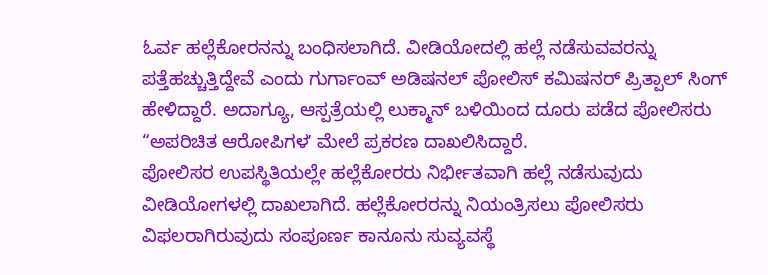ಓರ್ವ ಹಲ್ಲೆಕೋರನನ್ನು ಬಂಧಿಸಲಾಗಿದೆ. ವೀಡಿಯೋದಲ್ಲಿ ಹಲ್ಲೆ ನಡೆಸುವವರನ್ನು ಪತ್ತೆಹಚ್ಚುತ್ತಿದ್ದೇವೆ ಎಂದು ಗುರ್ಗಾಂವ್ ಅಡಿಷನಲ್ ಪೋಲಿಸ್ ಕಮಿಷನರ್ ಪ್ರಿತ್ಪಾಲ್ ಸಿಂಗ್ ಹೇಳಿದ್ದಾರೆ. ಅದಾಗ್ಯೂ, ಆಸ್ಪತ್ರೆಯಲ್ಲಿ ಲುಕ್ಮಾನ್ ಬಳಿಯಿಂದ ದೂರು ಪಡೆದ ಪೋಲಿಸರು “ಅಪರಿಚಿತ ಆರೋಪಿಗಳʼ ಮೇಲೆ ಪ್ರಕರಣ ದಾಖಲಿಸಿದ್ದಾರೆ.
ಪೋಲಿಸರ ಉಪಸ್ಥಿತಿಯಲ್ಲೇ ಹಲ್ಲೆಕೋರರು ನಿರ್ಭೀತವಾಗಿ ಹಲ್ಲೆ ನಡೆಸುವುದು ವೀಡಿಯೋಗಳಲ್ಲಿ ದಾಖಲಾಗಿದೆ. ಹಲ್ಲೆಕೋರರನ್ನು ನಿಯಂತ್ರಿಸಲು ಪೋಲಿಸರು ವಿಫಲರಾಗಿರುವುದು ಸಂಪೂರ್ಣ ಕಾನೂನು ಸುವ್ಯವಸ್ಥೆ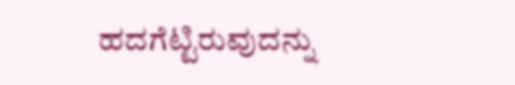ಹದಗೆಟ್ಟಿರುವುದನ್ನು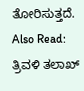ತೋರಿಸುತ್ತದೆ.
Also Read: ತ್ರಿವಳಿ ತಲಾಖ್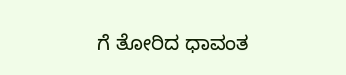ಗೆ ತೋರಿದ ಧಾವಂತ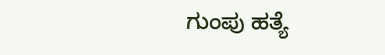ಗುಂಪು ಹತ್ಯೆ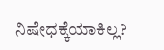ನಿಷೇಧಕ್ಕೆಯಾಕಿಲ್ಲ?